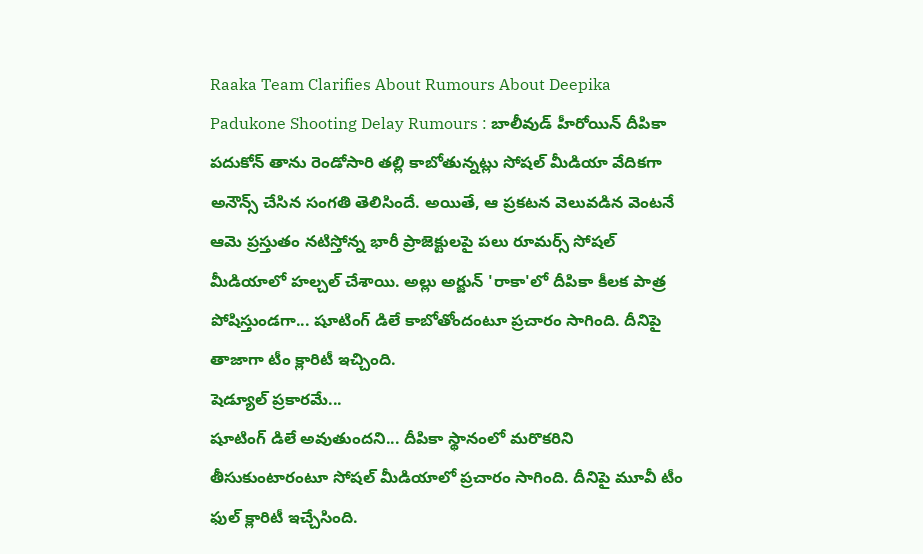Raaka Team Clarifies About Rumours About Deepika Padukone Shooting Delay Rumours : బాలీవుడ్ హీరోయిన్ దీపికా పదుకోన్ తాను రెండోసారి తల్లి కాబోతున్నట్లు సోషల్ మీడియా వేదికగా అనౌన్స్ చేసిన సంగతి తెలిసిందే. అయితే, ఆ ప్రకటన వెలువడిన వెంటనే ఆమె ప్రస్తుతం నటిస్తోన్న భారీ ప్రాజెక్టులపై పలు రూమర్స్ సోషల్ మీడియాలో హల్చల్ చేశాయి. అల్లు అర్జున్ 'రాకా'లో దీపికా కీలక పాత్ర పోషిస్తుండగా... షూటింగ్ డిలే కాబోతోందంటూ ప్రచారం సాగింది. దీనిపై తాజాగా టీం క్లారిటీ ఇచ్చింది.
షెడ్యూల్ ప్రకారమే...
షూటింగ్ డిలే అవుతుందని... దీపికా స్థానంలో మరొకరిని తీసుకుంటారంటూ సోషల్ మీడియాలో ప్రచారం సాగింది. దీనిపై మూవీ టీం ఫుల్ క్లారిటీ ఇచ్చేసింది.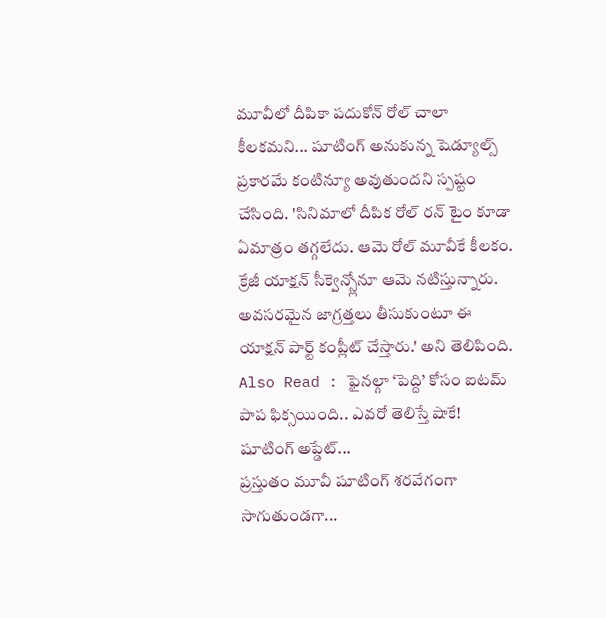మూవీలో దీపికా పదుకోన్ రోల్ చాలా కీలకమని... షూటింగ్ అనుకున్న షెడ్యూల్స్ ప్రకారమే కంటిన్యూ అవుతుందని స్పష్టం చేసింది. 'సినిమాలో దీపిక రోల్ రన్ టైం కూడా ఏమాత్రం తగ్గలేదు. ఆమె రోల్ మూవీకే కీలకం. క్రేజీ యాక్షన్ సీక్వెన్స్లోనూ ఆమె నటిస్తున్నారు. అవసరమైన జాగ్రత్తలు తీసుకుంటూ ఈ యాక్షన్ పార్ట్ కంప్లీట్ చేస్తారు.' అని తెలిపింది.
Also Read : ఫైనల్గా ‘పెద్ది’ కోసం ఐటమ్ పాప ఫిక్సయింది.. ఎవరో తెలిస్తే షాకే!
షూటింగ్ అప్డేట్...
ప్రస్తుతం మూవీ షూటింగ్ శరవేగంగా సాగుతుండగా...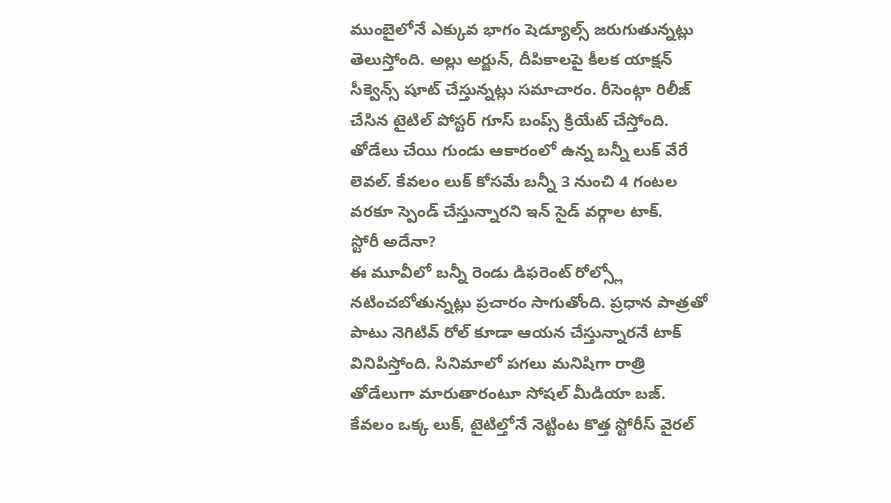ముంబైలోనే ఎక్కువ భాగం షెడ్యూల్స్ జరుగుతున్నట్లు తెలుస్తోంది. అల్లు అర్జున్, దీపికాలపై కీలక యాక్షన్ సీక్వెన్స్ షూట్ చేస్తున్నట్లు సమాచారం. రీసెంట్గా రిలీజ్ చేసిన టైటిల్ పోస్టర్ గూస్ బంప్స్ క్రియేట్ చేస్తోంది. తోడేలు చేయి గుండు ఆకారంలో ఉన్న బన్నీ లుక్ వేరే లెవల్. కేవలం లుక్ కోసమే బన్నీ 3 నుంచి 4 గంటల వరకూ స్పెండ్ చేస్తున్నారని ఇన్ సైడ్ వర్గాల టాక్.
స్టోరీ అదేనా?
ఈ మూవీలో బన్నీ రెండు డిఫరెంట్ రోల్స్లో నటించబోతున్నట్లు ప్రచారం సాగుతోంది. ప్రధాన పాత్రతో పాటు నెగిటివ్ రోల్ కూడా ఆయన చేస్తున్నారనే టాక్ వినిపిస్తోంది. సినిమాలో పగలు మనిషిగా రాత్రి తోడేలుగా మారుతారంటూ సోషల్ మీడియా బజ్. కేవలం ఒక్క లుక్, టైటిల్తోనే నెట్టింట కొత్త స్టోరీస్ వైరల్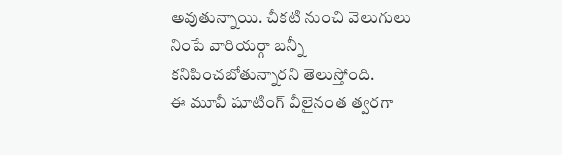అవుతున్నాయి. చీకటి నుంచి వెలుగులు నింపే వారియర్గా బన్నీ కనిపించబోతున్నారని తెలుస్తోంది.
ఈ మూవీ షూటింగ్ వీలైనంత త్వరగా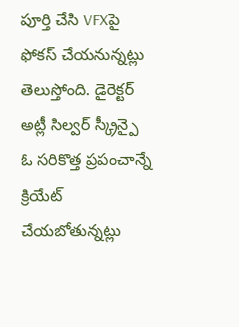పూర్తి చేసి VFXపై ఫోకస్ చేయనున్నట్లు తెలుస్తోంది. డైరెక్టర్ అట్లీ సిల్వర్ స్క్రీన్పై ఓ సరికొత్త ప్రపంచాన్నే క్రియేట్ చేయబోతున్నట్లు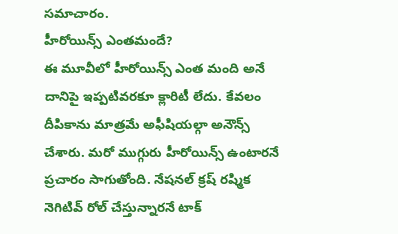సమాచారం.
హీరోయిన్స్ ఎంతమందే?
ఈ మూవీలో హీరోయిన్స్ ఎంత మంది అనే దానిపై ఇప్పటివరకూ క్లారిటీ లేదు. కేవలం దీపికాను మాత్రమే అఫీషియల్గా అనౌన్స్ చేశారు. మరో ముగ్గురు హీరోయిన్స్ ఉంటారనే ప్రచారం సాగుతోంది. నేషనల్ క్రష్ రష్మిక నెగిటివ్ రోల్ చేస్తున్నారనే టాక్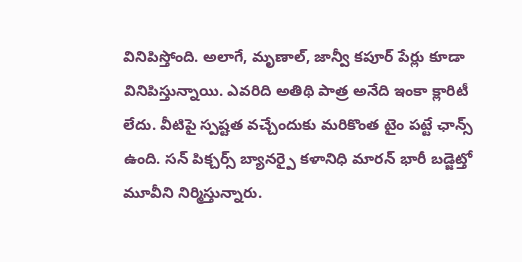వినిపిస్తోంది. అలాగే, మృణాల్, జాన్వీ కపూర్ పేర్లు కూడా వినిపిస్తున్నాయి. ఎవరిది అతిథి పాత్ర అనేది ఇంకా క్లారిటీ లేదు. వీటిపై స్పష్టత వచ్చేందుకు మరికొంత టైం పట్టే ఛాన్స్ ఉంది. సన్ పిక్చర్స్ బ్యానర్పై కళానిధి మారన్ భారీ బడ్జెట్తో మూవీని నిర్మిస్తున్నారు.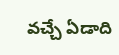వచ్చే ఏడాది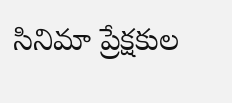సినిమా ప్రేక్షకుల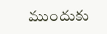ముందుకు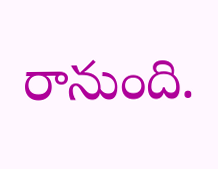రానుంది.